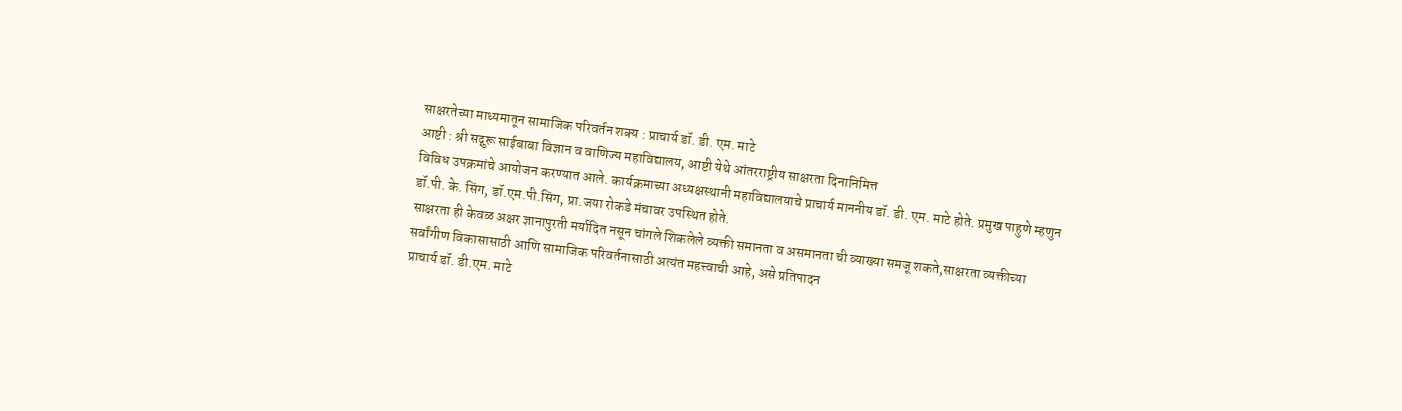साक्षरतेच्या माध्यमातून सामाजिक परिवर्तन शक्य : प्राचार्य डॉ. डी. एम. माटे
आष्टी : श्री सद्गुरू साईबाबा विज्ञान व वाणिज्य महाविद्यालय, आष्टी येथे आंतरराष्ट्रीय साक्षरता दिनानिमित्त
विविध उपक्रमांचे आयोजन करण्यात आले. कार्यक्रमाच्या अध्यक्षस्थानी महाविद्यालयाचे प्राचार्य माननीय डॉ. डी. एम. माटे होते. प्रमुख पाहुणे म्हणुन डॉ.पी. के. सिंग, डॉ.एम.पी.सिंग, प्रा.जया रोकडे मंचावर उपस्थित होते.
साक्षरता ही केवळ अक्षर ज्ञानापुरती मर्यादित नसून चांगले शिकलेले व्यक्ती समानता व असमानता ची व्याख्या समजू शकते,साक्षरता व्यक्तीच्या सर्वांगीण विकासासाठी आणि सामाजिक परिवर्तनासाठी अत्यंत महत्त्वाची आहे, असे प्रतिपादन
प्राचार्य डॉ. डी.एम. माटे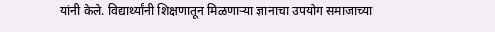यांनी केले. विद्यार्थ्यांनी शिक्षणातून मिळणाऱ्या ज्ञानाचा उपयोग समाजाच्या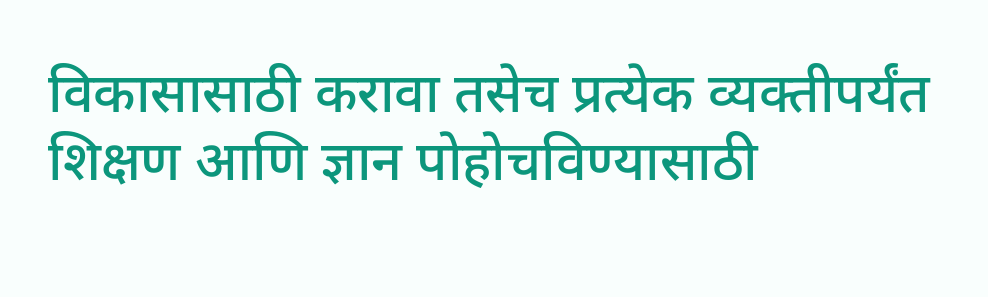विकासासाठी करावा तसेच प्रत्येक व्यक्तीपर्यंत शिक्षण आणि ज्ञान पोहोचविण्यासाठी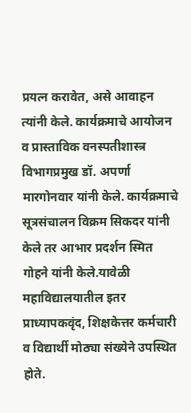प्रयत्न करावेत, असे आवाहन त्यांनी केले. कार्यक्रमाचे आयोजन व प्रास्ताविक वनस्पतीशास्त्र विभागप्रमुख डॉ. अपर्णा मारगोनवार यांनी केले. कार्यक्रमाचे सूत्रसंचालन विक्रम सिकदर यांनी केले तर आभार प्रदर्शन स्मित गोहने यांनी केले.यावेळी महाविद्यालयातील इतर प्राध्यापकवृंद, शिक्षकेत्तर कर्मचारी व विद्यार्थी मोठ्या संख्येने उपस्थित होते.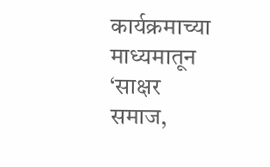कार्यक्रमाच्या माध्यमातून ‘साक्षर समाज,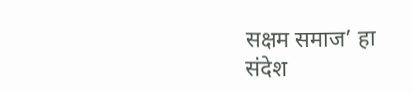सक्षम समाज’ हा संदेश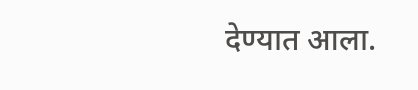देण्यात आला.